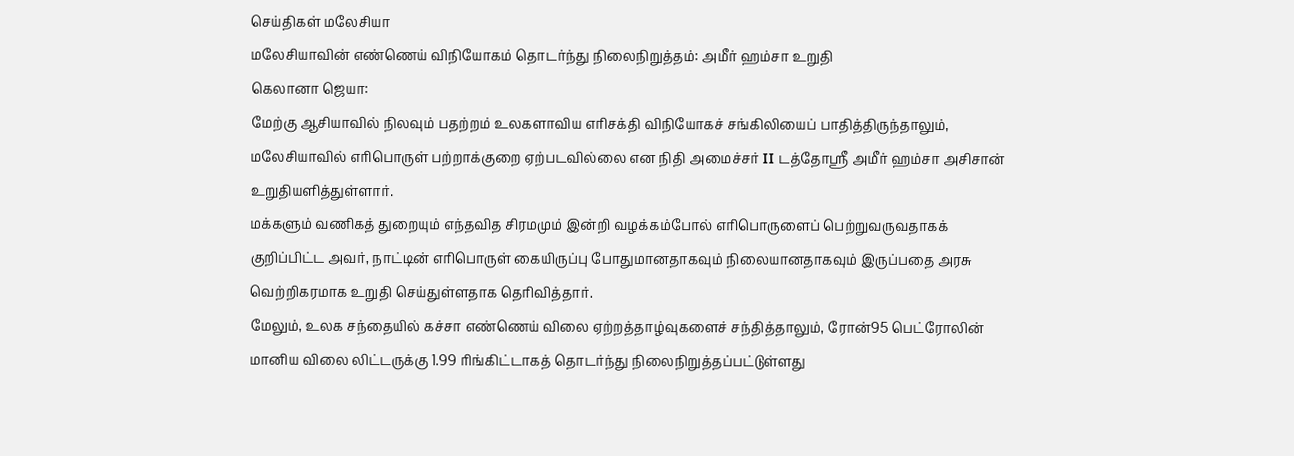செய்திகள் மலேசியா
மலேசியாவின் எண்ணெய் விநியோகம் தொடர்ந்து நிலைநிறுத்தம்: அமீர் ஹம்சா உறுதி
கெலானா ஜெயா:
மேற்கு ஆசியாவில் நிலவும் பதற்றம் உலகளாவிய எரிசக்தி விநியோகச் சங்கிலியைப் பாதித்திருந்தாலும், மலேசியாவில் எரிபொருள் பற்றாக்குறை ஏற்படவில்லை என நிதி அமைச்சர் II டத்தோஸ்ரீ அமீர் ஹம்சா அசிசான் உறுதியளித்துள்ளார்.
மக்களும் வணிகத் துறையும் எந்தவித சிரமமும் இன்றி வழக்கம்போல் எரிபொருளைப் பெற்றுவருவதாகக் குறிப்பிட்ட அவர், நாட்டின் எரிபொருள் கையிருப்பு போதுமானதாகவும் நிலையானதாகவும் இருப்பதை அரசு வெற்றிகரமாக உறுதி செய்துள்ளதாக தெரிவித்தார்.
மேலும், உலக சந்தையில் கச்சா எண்ணெய் விலை ஏற்றத்தாழ்வுகளைச் சந்தித்தாலும், ரோன்95 பெட்ரோலின் மானிய விலை லிட்டருக்கு 1.99 ரிங்கிட்டாகத் தொடர்ந்து நிலைநிறுத்தப்பட்டுள்ளது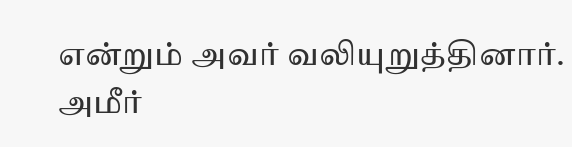என்றும் அவர் வலியுறுத்தினார்.
அமீர்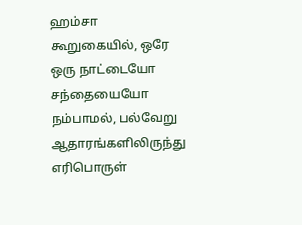ஹம்சா கூறுகையில், ஒரே ஒரு நாட்டையோ சந்தையையோ நம்பாமல், பல்வேறு ஆதாரங்களிலிருந்து எரிபொருள்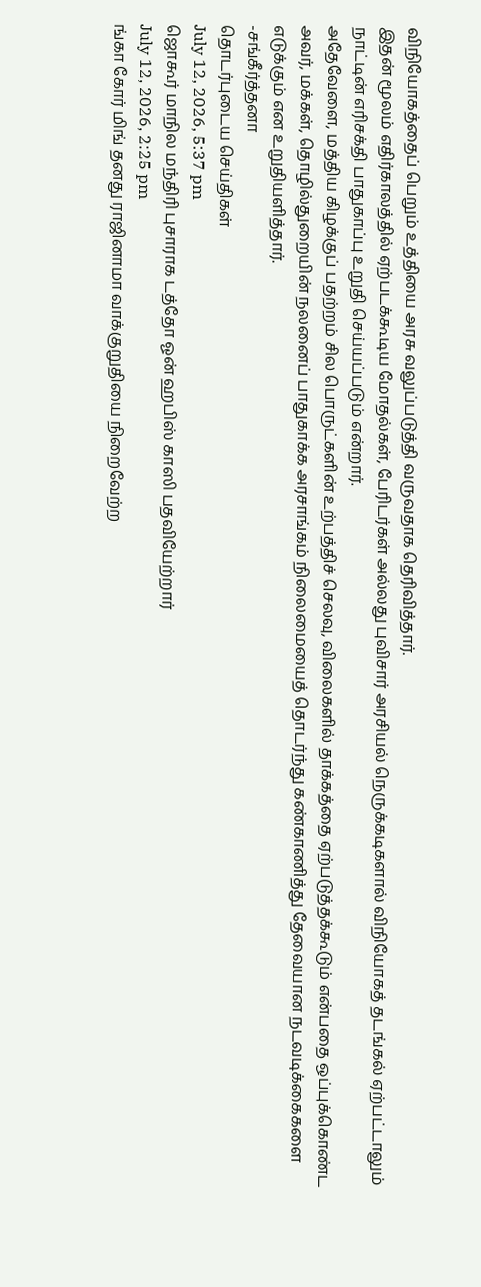விநியோகத்தைப் பெறும் உத்தியை அரசு வலுப்படுத்தி வருவதாக தெரிவித்தார்.
இதன் மூலம் எதிர்காலத்தில் ஏற்படக்கூடிய மோதல்கள், பேரிடர்கள் அல்லது புவிசார் அரசியல் நெருக்கடிகளால் விநியோகத் தடங்கல் ஏற்பட்டாலும் நாட்டின் எரிசக்தி பாதுகாப்பு உறுதி செய்யப்படும் என்றார்.
அதேவேளை, மத்திய கிழக்குப் பதற்றம் சில பொருட்களின் உற்பத்திச் செலவு, விலைகளில் தாக்கத்தை ஏற்படுத்தக்கூடும் என்பதை ஒப்புக்கொண்ட அவர், மக்கள், தொழில்துறையின் நலனைப் பாதுகாக்க அரசாங்கம் நிலைமையைத் தொடர்ந்து கண்காணித்து தேவையான நடவடிக்கைகளை எடுக்கும் என உறுதியளித்தார்.
-சங்கீர்த்தனா
தொடர்புடைய செய்திகள்
July 12, 2026, 5:37 pm
ஜொகூர் மாநில மந்திரி புசாராக டத்தோ ஓன் ஹபிஸ் காஸி பதவியேற்றார்
July 12, 2026, 2:25 pm
ங்கா கோர் மிங் தனது ராஜினாமா வாக்குறுதியை நிறைவேற்ற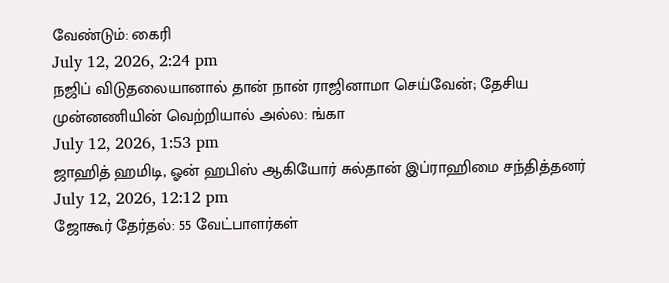வேண்டும்: கைரி
July 12, 2026, 2:24 pm
நஜிப் விடுதலையானால் தான் நான் ராஜினாமா செய்வேன்; தேசிய முன்னணியின் வெற்றியால் அல்ல: ங்கா
July 12, 2026, 1:53 pm
ஜாஹித் ஹமிடி, ஓன் ஹபிஸ் ஆகியோர் சுல்தான் இப்ராஹிமை சந்தித்தனர்
July 12, 2026, 12:12 pm
ஜோகூர் தேர்தல்: 55 வேட்பாளர்கள்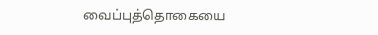வைப்புத்தொகையை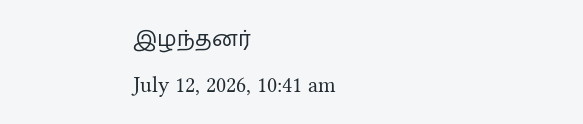இழந்தனர்
July 12, 2026, 10:41 am